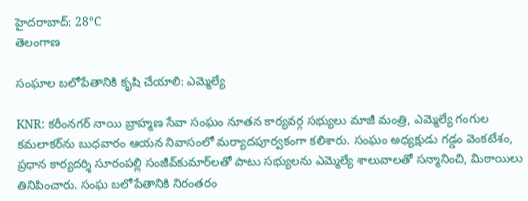హైదరాబాద్: 28°C
తెలంగాణ

సంఘాల బలోపేతానికి కృషి చేయాలి: ఎమ్మెల్యే

KNR: కరీంనగర్ నాయి బ్రాహ్మణ సేవా సంఘం నూతన కార్యవర్గ సభ్యులు మాజీ మంత్రి, ఎమ్మెల్యే గంగుల కమలాకర్‌ను బుధవారం ఆయన నివాసంలో మర్యాదపూర్వకంగా కలిశారు. సంఘం అధ్యక్షుడు గడ్డం వెంకటేశం, ప్రధాన కార్యదర్శి సూరంపల్లి సంజీవ్‌కుమార్‌లతో పాటు సభ్యులను ఎమ్మెల్యే శాలువాలతో సన్మానించి, మిఠాయిలు తినిపించారు. సంఘ బలోపేతానికి నిరంతరం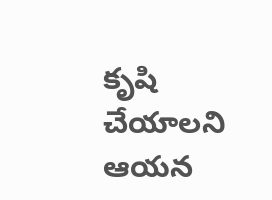కృషి చేయాలని ఆయన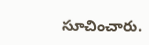సూచించారు.